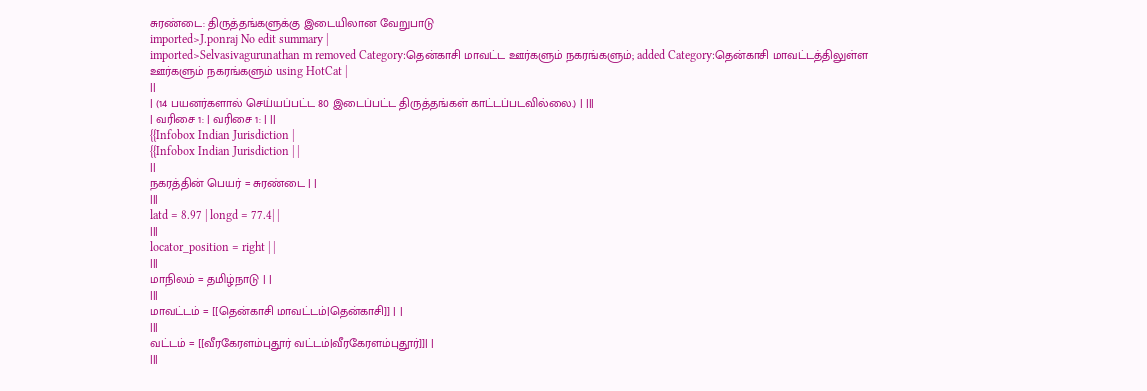சுரண்டை: திருத்தங்களுக்கு இடையிலான வேறுபாடு
imported>J.ponraj No edit summary |
imported>Selvasivagurunathan m removed Category:தென்காசி மாவட்ட ஊர்களும் நகரங்களும்; added Category:தென்காசி மாவட்டத்திலுள்ள ஊர்களும் நகரங்களும் using HotCat |
||
| (14 பயனர்களால் செய்யப்பட்ட 80 இடைப்பட்ட திருத்தங்கள் காட்டப்படவில்லை.) | |||
| வரிசை 1: | வரிசை 1: | ||
{{Infobox Indian Jurisdiction |
{{Infobox Indian Jurisdiction | |
||
நகரத்தின் பெயர் = சுரண்டை | |
|||
latd = 8.97 | longd = 77.4| |
|||
locator_position = right | |
|||
மாநிலம் = தமிழ்நாடு | |
|||
மாவட்டம் = [[தென்காசி மாவட்டம்|தென்காசி]] | |
|||
வட்டம் = [[வீரகேரளம்புதூர் வட்டம்|வீரகேரளம்புதூர்]]| |
|||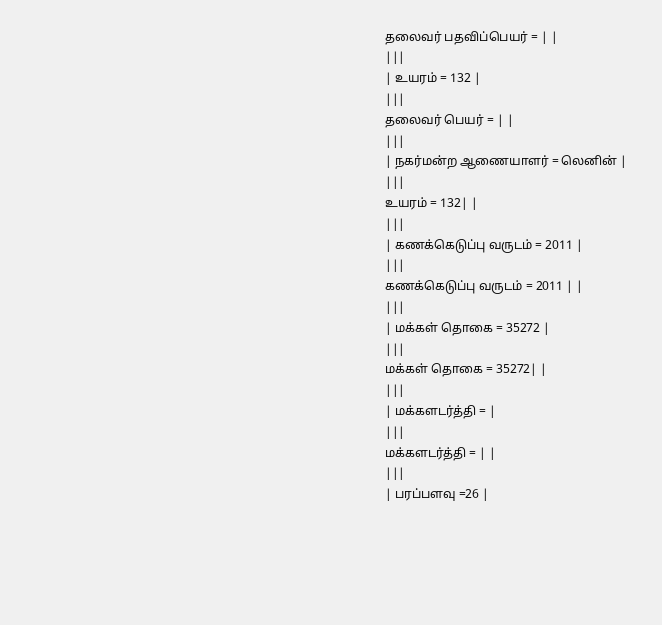தலைவர் பதவிப்பெயர் = | |
|||
| உயரம் = 132 |
|||
தலைவர் பெயர் = | |
|||
| நகர்மன்ற ஆணையாளர் = லெனின் |
|||
உயரம் = 132| |
|||
| கணக்கெடுப்பு வருடம் = 2011 |
|||
கணக்கெடுப்பு வருடம் = 2011 | |
|||
| மக்கள் தொகை = 35272 |
|||
மக்கள் தொகை = 35272| |
|||
| மக்களடர்த்தி = |
|||
மக்களடர்த்தி = | |
|||
| பரப்பளவு =26 |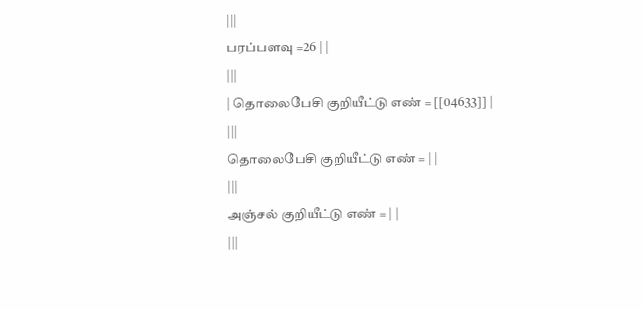|||
பரப்பளவு =26 | |
|||
| தொலைபேசி குறியீட்டு எண் = [[04633]] |
|||
தொலைபேசி குறியீட்டு எண் = | |
|||
அஞ்சல் குறியீட்டு எண் = | |
|||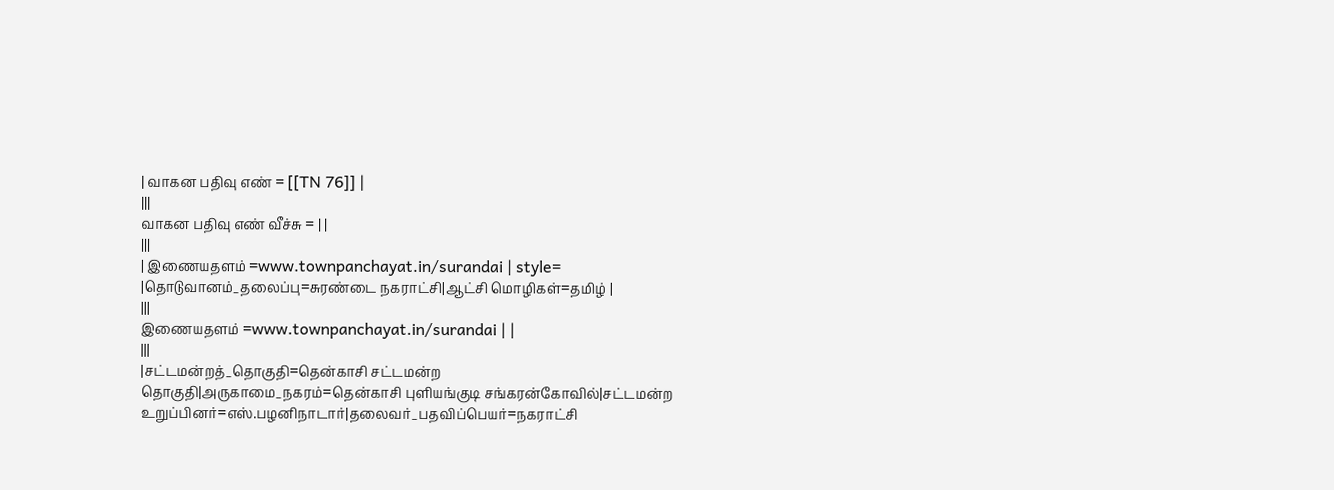| வாகன பதிவு எண் = [[TN 76]] |
|||
வாகன பதிவு எண் வீச்சு = | |
|||
| இணையதளம் =www.townpanchayat.in/surandai | style= |தொடுவானம்_தலைப்பு=சுரண்டை நகராட்சி|ஆட்சி மொழிகள்=தமிழ் |
|||
இணையதளம் =www.townpanchayat.in/surandai | |
|||
|சட்டமன்றத்_தொகுதி=தென்காசி சட்டமன்ற தொகுதி|அருகாமை_நகரம்=தென்காசி புளியங்குடி சங்கரன்கோவில்|சட்டமன்ற உறுப்பினர்=எஸ்.பழனிநாடார்|தலைவர்_பதவிப்பெயர்=நகராட்சி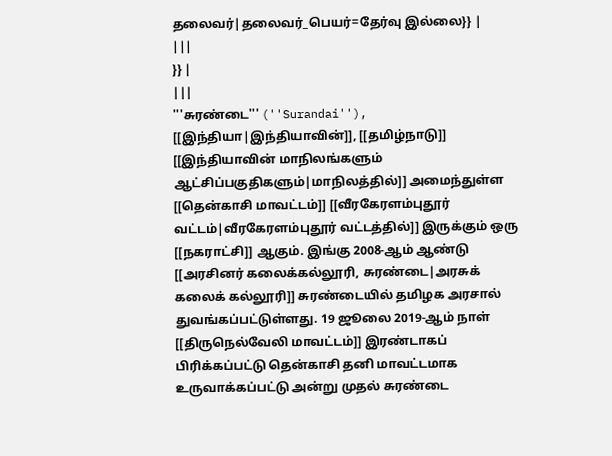தலைவர்|தலைவர்_பெயர்=தேர்வு இல்லை}} |
|||
}} |
|||
'''சுரண்டை''' (''Surandai''), [[இந்தியா|இந்தியாவின்]], [[தமிழ்நாடு]] [[இந்தியாவின் மாநிலங்களும் ஆட்சிப்பகுதிகளும்|மாநிலத்தில்]] அமைந்துள்ள [[தென்காசி மாவட்டம்]] [[வீரகேரளம்புதூர் வட்டம்|வீரகேரளம்புதூர் வட்டத்தில்]] இருக்கும் ஒரு [[நகராட்சி]] ஆகும். இங்கு 2008-ஆம் ஆண்டு [[அரசினர் கலைக்கல்லூரி, சுரண்டை|அரசுக் கலைக் கல்லூரி]] சுரண்டையில் தமிழக அரசால் துவங்கப்பட்டுள்ளது. 19 ஜூலை 2019-ஆம் நாள் [[திருநெல்வேலி மாவட்டம்]] இரண்டாகப் பிரிக்கப்பட்டு தென்காசி தனி மாவட்டமாக உருவாக்கப்பட்டு அன்று முதல் சுரண்டை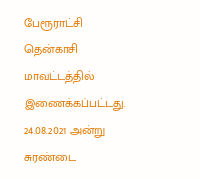பேரூராட்சி தென்காசி மாவட்டத்தில் இணைக்கப்பட்டது. 24.08.2021 அன்று சுரண்டை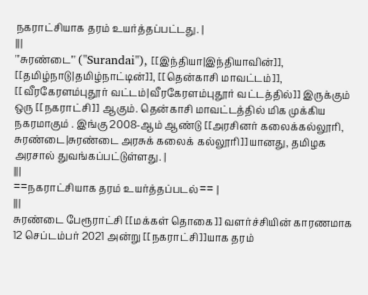நகராட்சியாக தரம் உயர்த்தப்பட்டது. |
|||
'''சுரண்டை''' (''Surandai''), [[இந்தியா|இந்தியாவின்]], [[தமிழ்நாடு|தமிழ்நாட்டின்]], [[தென்காசி மாவட்டம்]], [[வீரகேரளம்புதூர் வட்டம்|வீரகேரளம்புதூர் வட்டத்தில்]] இருக்கும் ஒரு [[நகராட்சி]] ஆகும். தென்காசி மாவட்டத்தில் மிக முக்கிய நகரமாகும் . இங்கு 2008-ஆம் ஆண்டு [[அரசினர் கலைக்கல்லூரி, சுரண்டை|சுரண்டை அரசுக் கலைக் கல்லூரி]]யானது, தமிழக அரசால் துவங்கப்பட்டுள்ளது. |
|||
==நகராட்சியாக தரம் உயர்த்தப்படல்== |
|||
சுரண்டை பேரூராட்சி [[மக்கள் தொகை]] வளர்ச்சியின் காரணமாக 12 செப்டம்பர் 2021 அன்று [[நகராட்சி]]யாக தரம்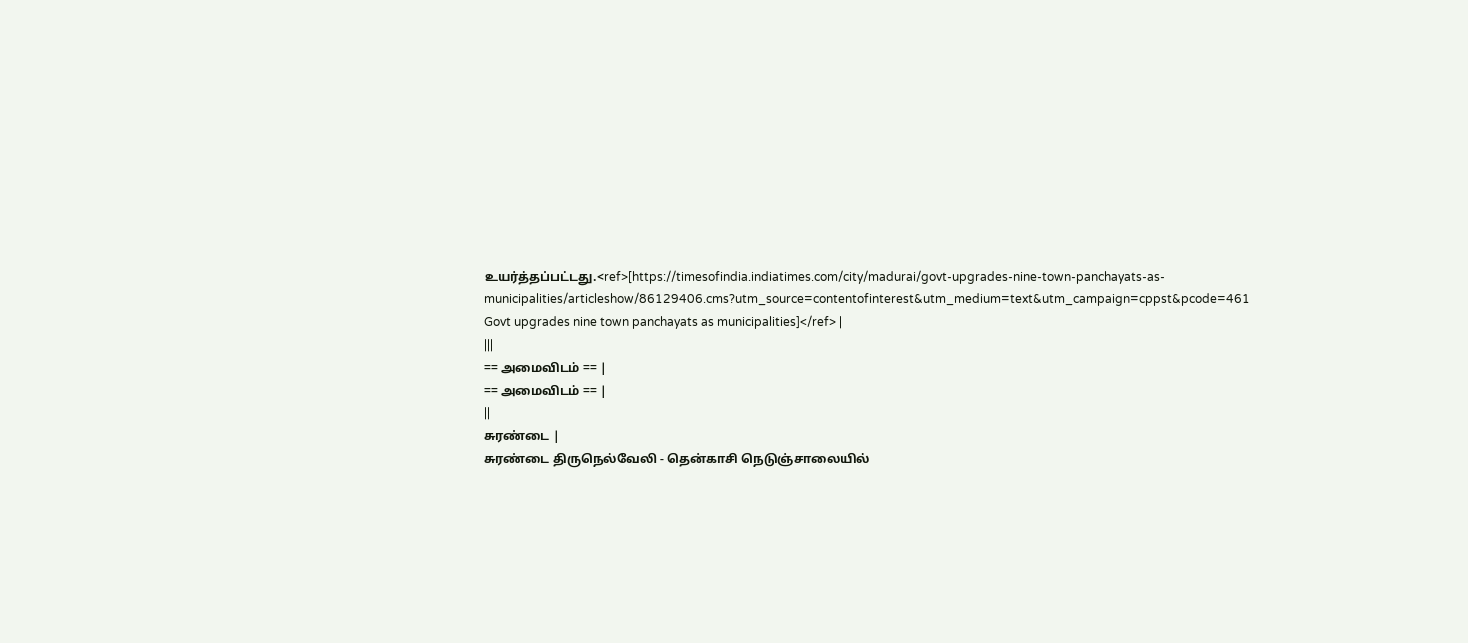உயர்த்தப்பட்டது.<ref>[https://timesofindia.indiatimes.com/city/madurai/govt-upgrades-nine-town-panchayats-as-municipalities/articleshow/86129406.cms?utm_source=contentofinterest&utm_medium=text&utm_campaign=cppst&pcode=461 Govt upgrades nine town panchayats as municipalities]</ref> |
|||
== அமைவிடம் == |
== அமைவிடம் == |
||
சுரண்டை |
சுரண்டை திருநெல்வேலி - தென்காசி நெடுஞ்சாலையில்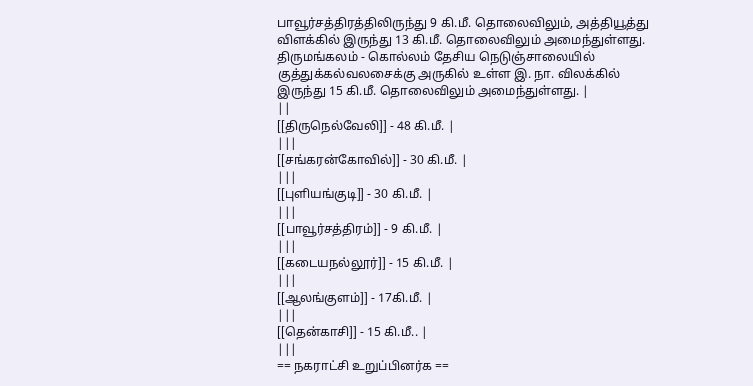பாவூர்சத்திரத்திலிருந்து 9 கி.மீ. தொலைவிலும், அத்தியூத்து விளக்கில் இருந்து 13 கி.மீ. தொலைவிலும் அமைந்துள்ளது. திருமங்கலம் - கொல்லம் தேசிய நெடுஞ்சாலையில் குத்துக்கல்வலசைக்கு அருகில் உள்ள இ. நா. விலக்கில் இருந்து 15 கி.மீ. தொலைவிலும் அமைந்துள்ளது. |
||
[[திருநெல்வேலி]] - 48 கி.மீ. |
|||
[[சங்கரன்கோவில்]] - 30 கி.மீ. |
|||
[[புளியங்குடி]] - 30 கி.மீ. |
|||
[[பாவூர்சத்திரம்]] - 9 கி.மீ. |
|||
[[கடையநல்லூர்]] - 15 கி.மீ. |
|||
[[ஆலங்குளம்]] - 17கி.மீ. |
|||
[[தென்காசி]] - 15 கி.மீ.. |
|||
== நகராட்சி உறுப்பினர்க ==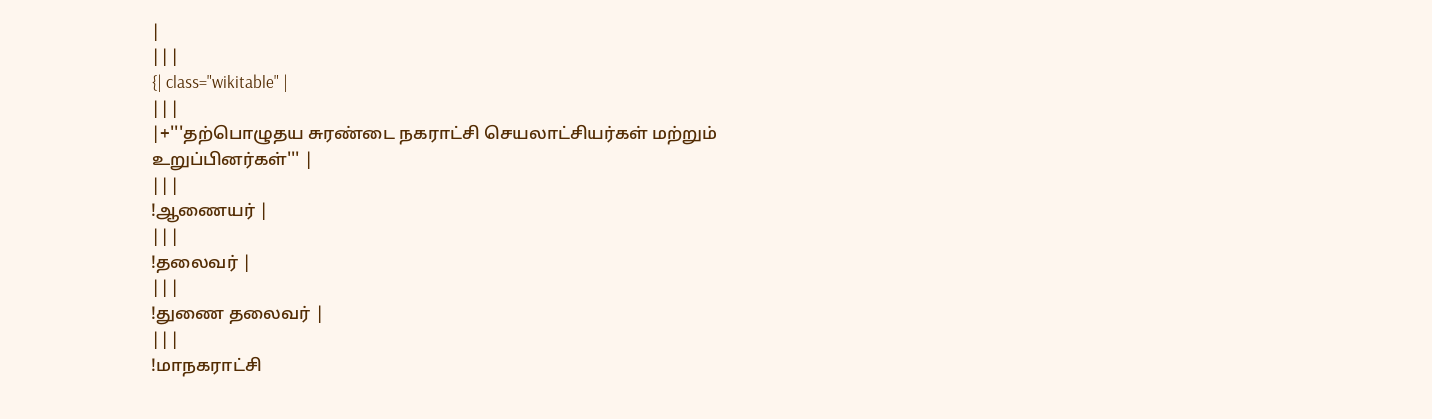|
|||
{| class="wikitable" |
|||
|+'''தற்பொழுதய சுரண்டை நகராட்சி செயலாட்சியர்கள் மற்றும் உறுப்பினர்கள்''' |
|||
!ஆணையர் |
|||
!தலைவர் |
|||
!துணை தலைவர் |
|||
!மாநகராட்சி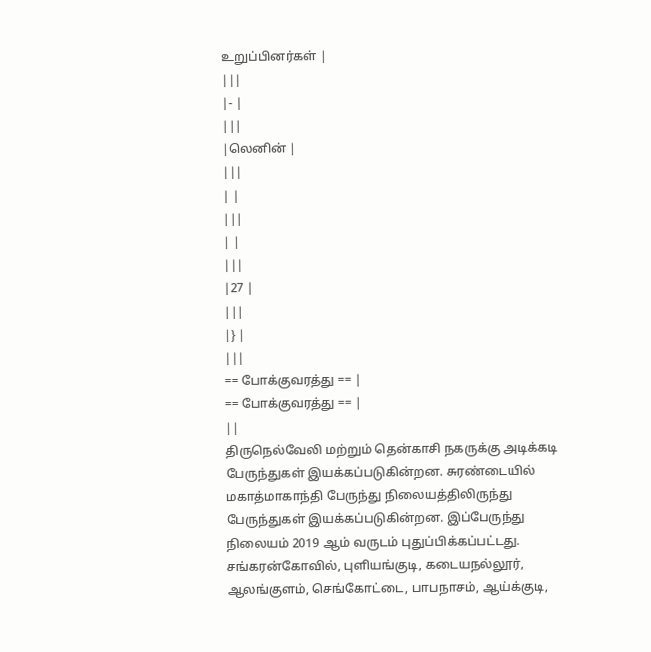உறுப்பினர்கள் |
|||
|- |
|||
|லெனின் |
|||
| |
|||
| |
|||
|27 |
|||
|} |
|||
== போக்குவரத்து == |
== போக்குவரத்து == |
||
திருநெல்வேலி மற்றும் தென்காசி நகருக்கு அடிக்கடி பேருந்துகள் இயக்கப்படுகின்றன. சுரண்டையில் மகாத்மாகாந்தி பேருந்து நிலையத்திலிருந்து பேருந்துகள் இயக்கப்படுகின்றன. இப்பேருந்து நிலையம் 2019 ஆம் வருடம் புதுப்பிக்கப்பட்டது. சங்கரன்கோவில், புளியங்குடி, கடையநல்லூர், ஆலங்குளம், செங்கோட்டை, பாபநாசம், ஆய்க்குடி,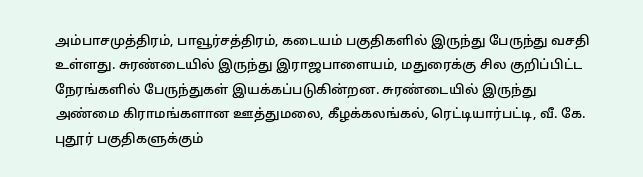அம்பாசமுத்திரம், பாவூர்சத்திரம், கடையம் பகுதிகளில் இருந்து பேருந்து வசதி உள்ளது. சுரண்டையில் இருந்து இராஜபாளையம், மதுரைக்கு சில குறிப்பிட்ட நேரங்களில் பேருந்துகள் இயக்கப்படுகின்றன. சுரண்டையில் இருந்து அண்மை கிராமங்களான ஊத்துமலை, கீழக்கலங்கல், ரெட்டியார்பட்டி, வீ. கே. புதூர் பகுதிகளுக்கும்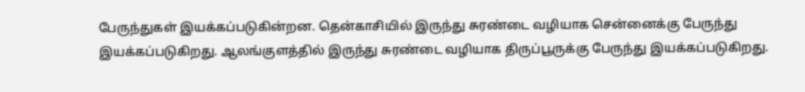பேருந்துகள் இயக்கப்படுகின்றன. தென்காசியில் இருந்து சுரண்டை வழியாக சென்னைக்கு பேருந்து இயக்கப்படுகிறது. ஆலங்குளத்தில் இருந்து சுரண்டை வழியாக திருப்பூருக்கு பேருந்து இயக்கப்படுகிறது.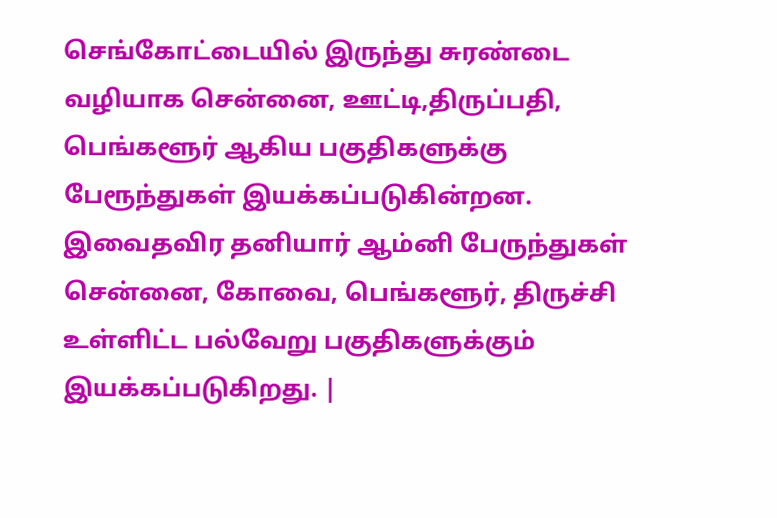செங்கோட்டையில் இருந்து சுரண்டை வழியாக சென்னை, ஊட்டி,திருப்பதி, பெங்களூர் ஆகிய பகுதிகளுக்கு பேரூந்துகள் இயக்கப்படுகின்றன. இவைதவிர தனியார் ஆம்னி பேருந்துகள் சென்னை, கோவை, பெங்களூர், திருச்சி உள்ளிட்ட பல்வேறு பகுதிகளுக்கும் இயக்கப்படுகிறது. |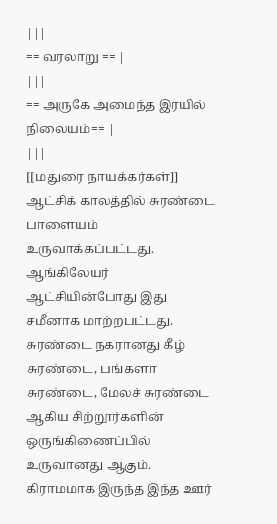|||
== வரலாறு == |
|||
== அருகே அமைந்த இரயில் நிலையம்== |
|||
[[மதுரை நாயக்கர்கள்]] ஆட்சிக் காலத்தில் சுரண்டை பாளையம் உருவாக்கப்பட்டது. ஆங்கிலேயர் ஆட்சியின்போது இது சமீனாக மாற்றபட்டது. சுரண்டை நகரானது கீழ் சுரண்டை, பங்களா சுரண்டை, மேலச் சுரண்டை ஆகிய சிற்றூர்களின் ஒருங்கிணைப்பில் உருவானது ஆகும். கிராமமாக இருந்த இந்த ஊர்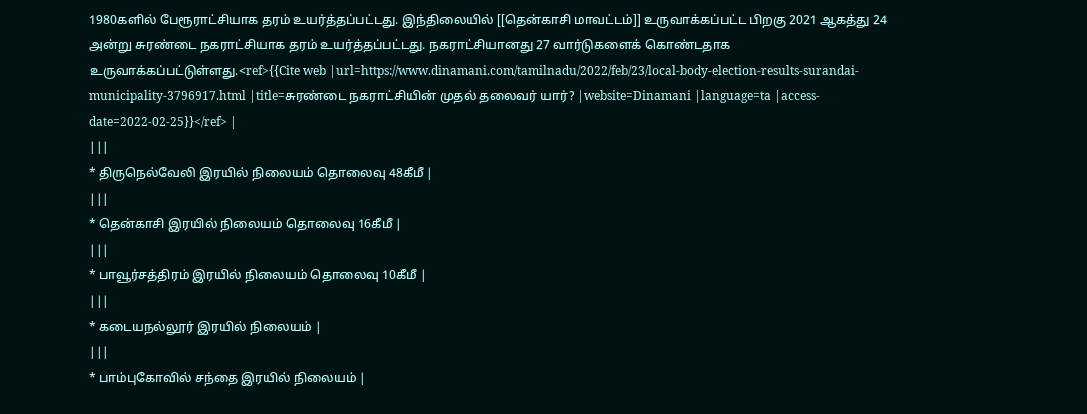1980களில் பேரூராட்சியாக தரம் உயர்த்தப்பட்டது. இந்திலையில் [[தென்காசி மாவட்டம்]] உருவாக்கப்பட்ட பிறகு 2021 ஆகத்து 24 அன்று சுரண்டை நகராட்சியாக தரம் உயர்த்தப்பட்டது. நகராட்சியானது 27 வார்டுகளைக் கொண்டதாக உருவாக்கப்பட்டுள்ளது.<ref>{{Cite web |url=https://www.dinamani.com/tamilnadu/2022/feb/23/local-body-election-results-surandai-municipality-3796917.html |title=சுரண்டை நகராட்சியின் முதல் தலைவர் யார்? |website=Dinamani |language=ta |access-date=2022-02-25}}</ref> |
|||
* திருநெல்வேலி இரயில் நிலையம் தொலைவு 48கீமீ |
|||
* தென்காசி இரயில் நிலையம் தொலைவு 16கீமீ |
|||
* பாவூர்சத்திரம் இரயில் நிலையம் தொலைவு 10கீமீ |
|||
* கடையநல்லூர் இரயில் நிலையம் |
|||
* பாம்புகோவில் சந்தை இரயில் நிலையம் |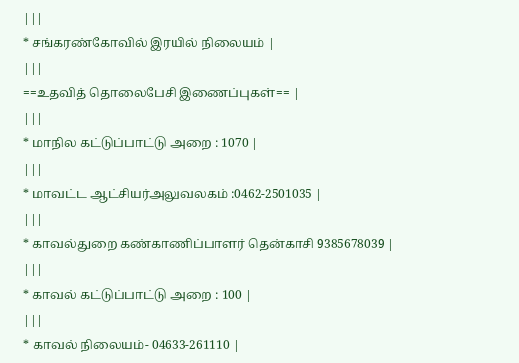|||
* சங்கரண்கோவில் இரயில் நிலையம் |
|||
==உதவித் தொலைபேசி இணைப்புகள்== |
|||
* மாநில கட்டுப்பாட்டு அறை : 1070 |
|||
* மாவட்ட ஆட்சியர்அலுவலகம் :0462-2501035 |
|||
* காவல்துறை கண்காணிப்பாளர் தென்காசி 9385678039 |
|||
* காவல் கட்டுப்பாட்டு அறை : 100 |
|||
* காவல் நிலையம்- 04633-261110 |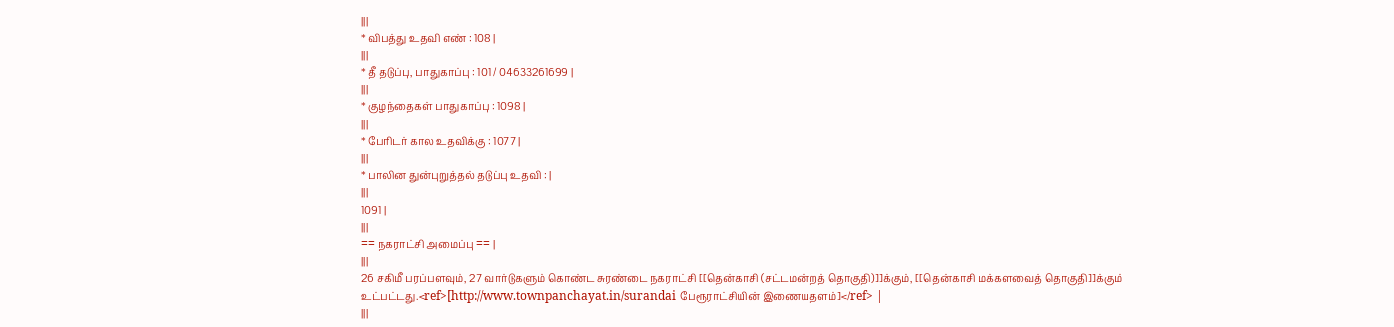|||
* விபத்து உதவி எண் : 108 |
|||
* தீ தடுப்பு, பாதுகாப்பு : 101 / 04633261699 |
|||
* குழந்தைகள் பாதுகாப்பு : 1098 |
|||
* பேரிடர் கால உதவிக்கு : 1077 |
|||
* பாலின துன்புறுத்தல் தடுப்பு உதவி : |
|||
1091 |
|||
== நகராட்சி அமைப்பு == |
|||
26 சகிமீ பரப்பளவும், 27 வார்டுகளும் கொண்ட சுரண்டை நகராட்சி [[தென்காசி (சட்டமன்றத் தொகுதி)]]க்கும், [[தென்காசி மக்களவைத் தொகுதி]]க்கும் உட்பட்டது.<ref>[http://www.townpanchayat.in/surandai பேரூராட்சியின் இணையதளம்]</ref> |
|||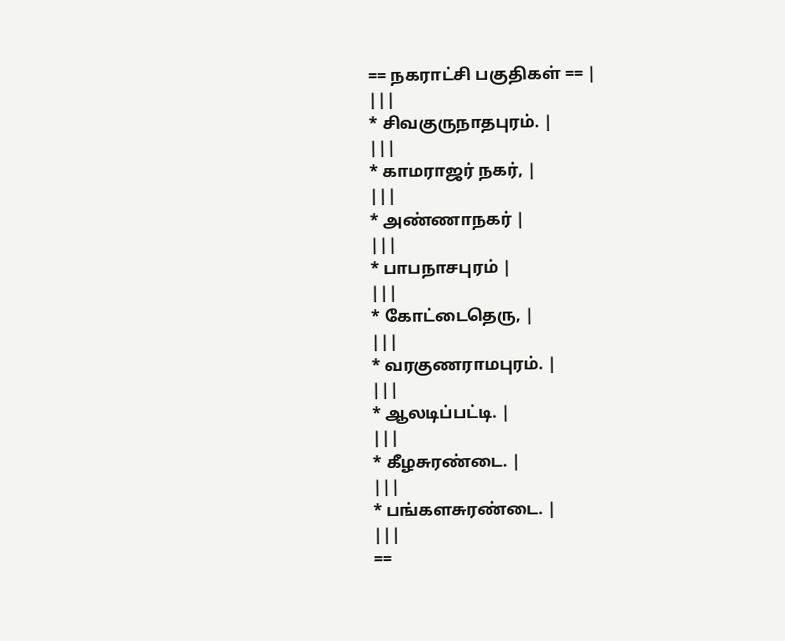== நகராட்சி பகுதிகள் == |
|||
* சிவகுருநாதபுரம். |
|||
* காமராஜர் நகர், |
|||
* அண்ணாநகர் |
|||
* பாபநாசபுரம் |
|||
* கோட்டைதெரு, |
|||
* வரகுணராமபுரம். |
|||
* ஆலடிப்பட்டி. |
|||
* கீழசுரண்டை. |
|||
* பங்களசுரண்டை. |
|||
==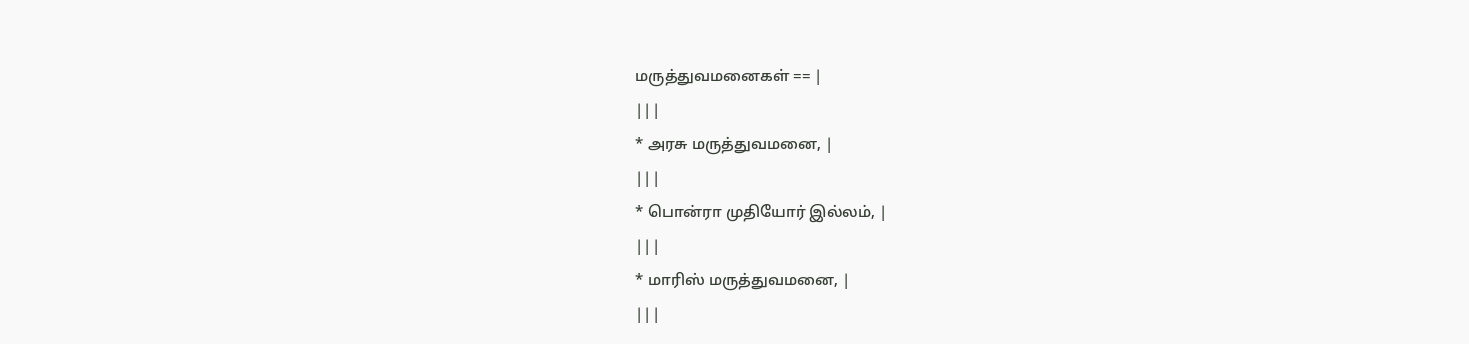மருத்துவமனைகள் == |
|||
* அரசு மருத்துவமனை, |
|||
* பொன்ரா முதியோர் இல்லம், |
|||
* மாரிஸ் மருத்துவமனை, |
|||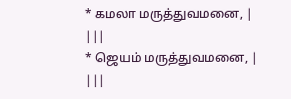* கமலா மருத்துவமனை, |
|||
* ஜெயம் மருத்துவமனை, |
|||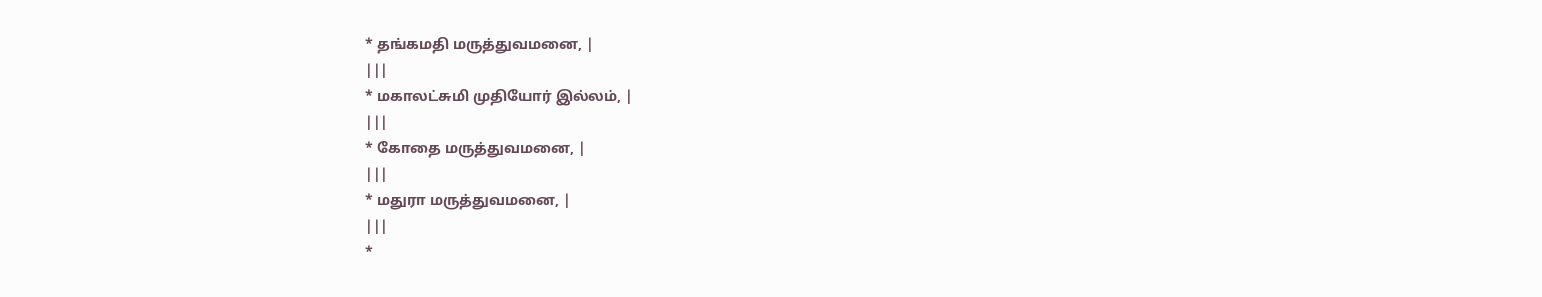* தங்கமதி மருத்துவமனை, |
|||
* மகாலட்சுமி முதியோர் இல்லம், |
|||
* கோதை மருத்துவமனை, |
|||
* மதுரா மருத்துவமனை, |
|||
*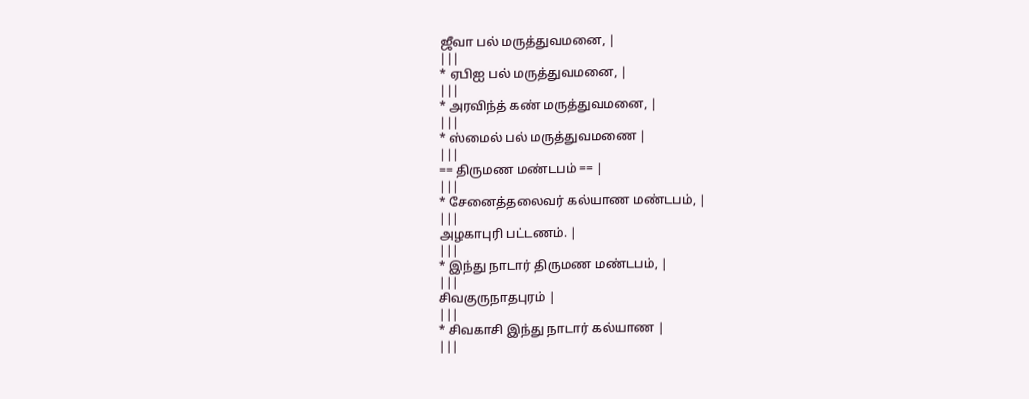ஜீவா பல் மருத்துவமனை, |
|||
* ஏபிஐ பல் மருத்துவமனை, |
|||
* அரவிந்த் கண் மருத்துவமனை, |
|||
* ஸ்மைல் பல் மருத்துவமணை |
|||
== திருமண மண்டபம் == |
|||
* சேனைத்தலைவர் கல்யாண மண்டபம், |
|||
அழகாபுரி பட்டணம். |
|||
* இந்து நாடார் திருமண மண்டபம், |
|||
சிவகுருநாதபுரம் |
|||
* சிவகாசி இந்து நாடார் கல்யாண |
|||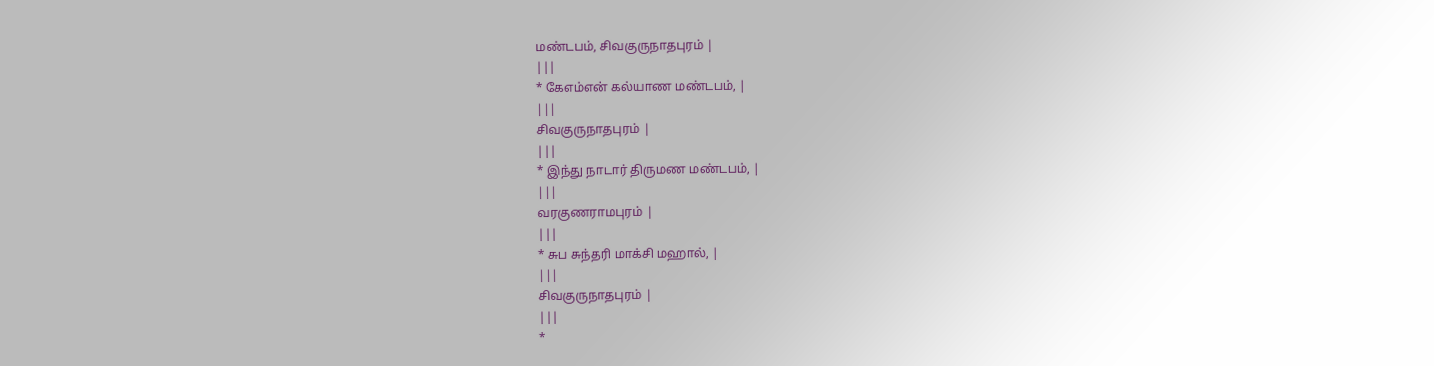மண்டபம், சிவகுருநாதபுரம் |
|||
* கேஎம்என் கல்யாண மண்டபம், |
|||
சிவகுருநாதபுரம் |
|||
* இந்து நாடார் திருமண மண்டபம், |
|||
வரகுணராமபுரம் |
|||
* சுப சுந்தரி மாக்சி மஹால், |
|||
சிவகுருநாதபுரம் |
|||
*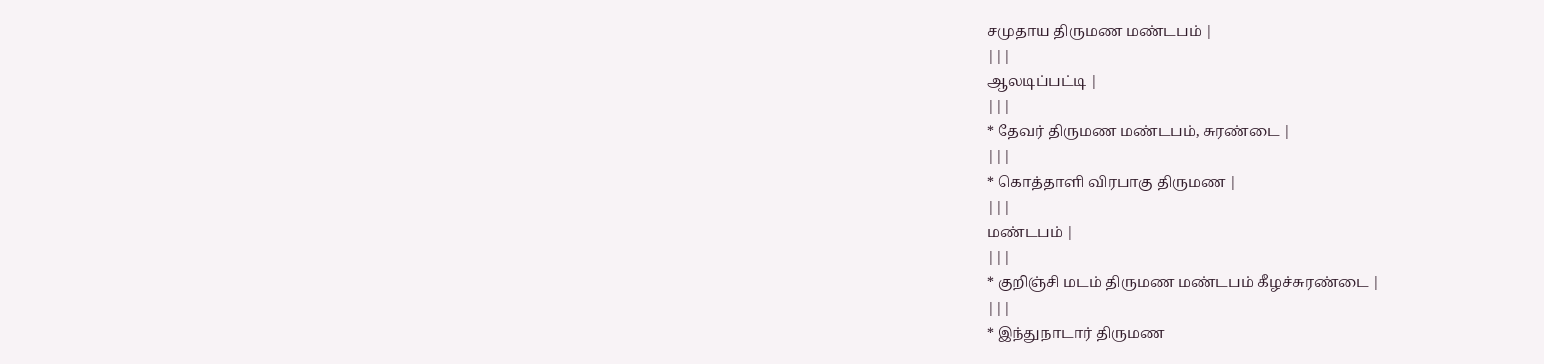சமுதாய திருமண மண்டபம் |
|||
ஆலடிப்பட்டி |
|||
* தேவர் திருமண மண்டபம், சுரண்டை |
|||
* கொத்தாளி விரபாகு திருமண |
|||
மண்டபம் |
|||
* குறிஞ்சி மடம் திருமண மண்டபம் கீழச்சுரண்டை |
|||
* இந்துநாடார் திருமண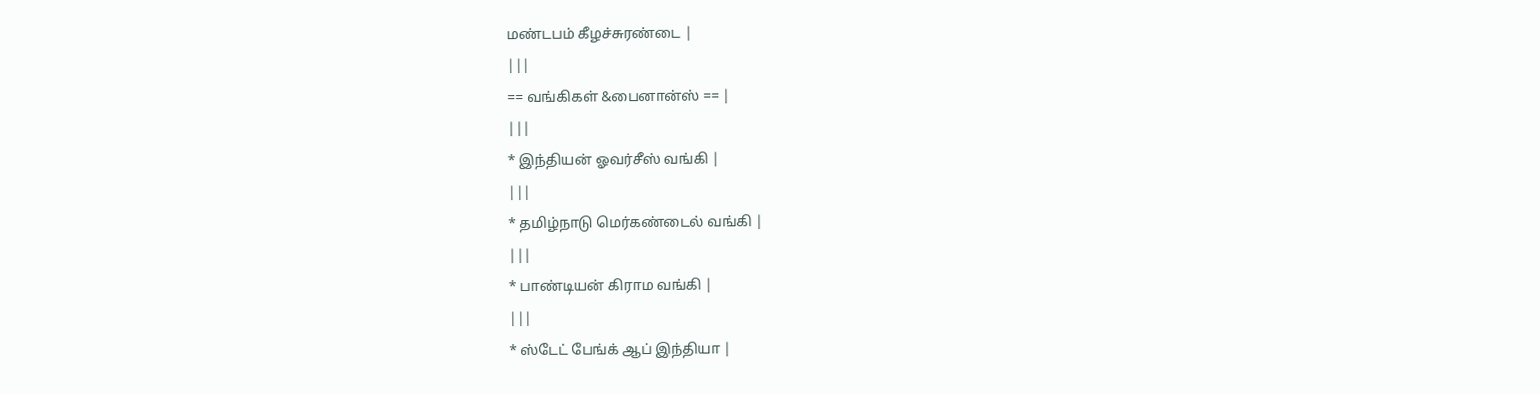மண்டபம் கீழச்சுரண்டை |
|||
== வங்கிகள் &பைனான்ஸ் == |
|||
* இந்தியன் ஓவர்சீஸ் வங்கி |
|||
* தமிழ்நாடு மெர்கண்டைல் வங்கி |
|||
* பாண்டியன் கிராம வங்கி |
|||
* ஸ்டேட் பேங்க் ஆப் இந்தியா |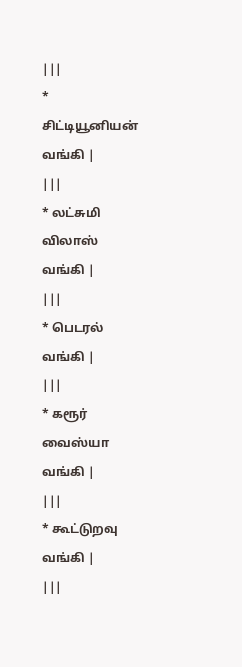|||
* சிட்டியூனியன் வங்கி |
|||
* லட்சுமி விலாஸ் வங்கி |
|||
* பெடரல் வங்கி |
|||
* கரூர் வைஸ்யா வங்கி |
|||
* கூட்டுறவு வங்கி |
|||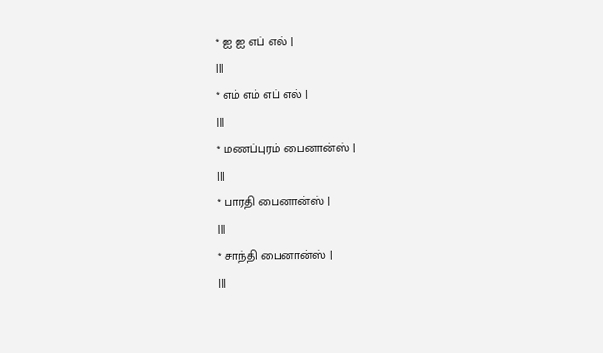* ஐ ஐ எப் எல் |
|||
* எம் எம் எப் எல் |
|||
* மணப்புரம் பைனான்ஸ் |
|||
* பாரதி பைனான்ஸ் |
|||
* சாந்தி பைனான்ஸ் |
|||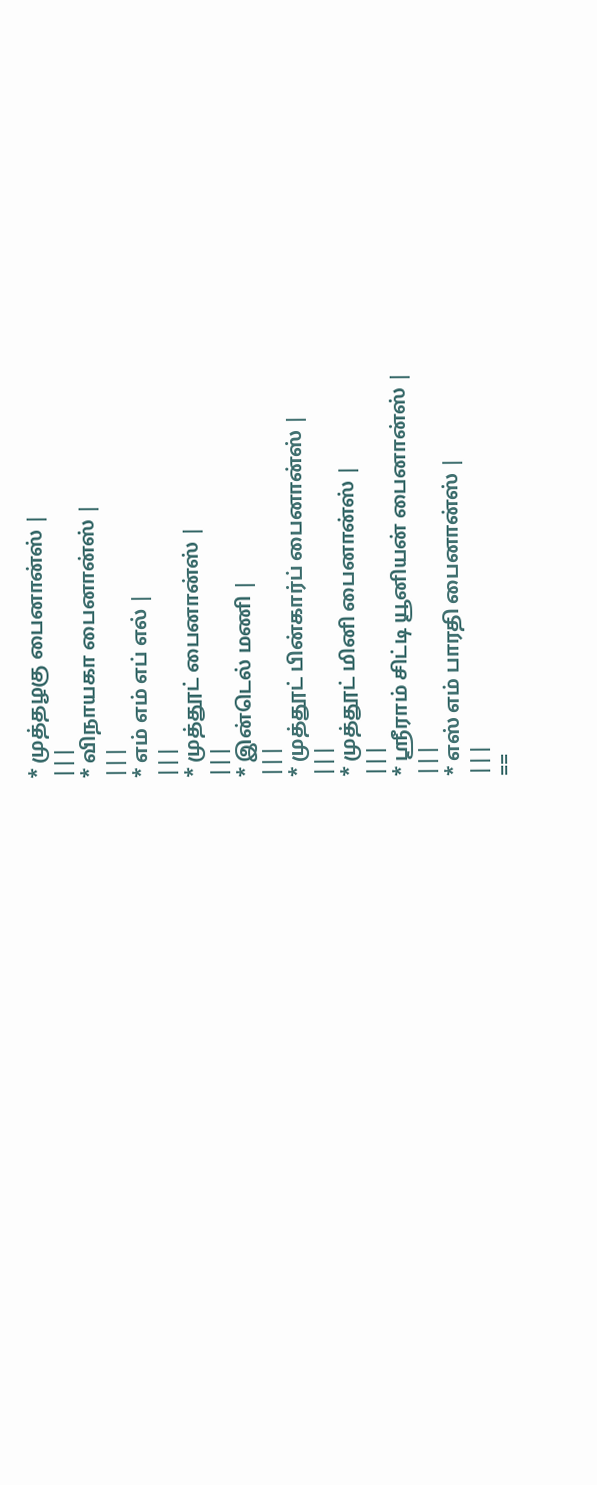* முத்தழகு பைனான்ஸ் |
|||
* விநாயகா பைனான்ஸ் |
|||
* எம் எம் எப் எல் |
|||
* முத்தூட் பைனான்ஸ் |
|||
* இன்டெல் மணி |
|||
* முத்தூட் பின்கார்ப் பைனான்ஸ் |
|||
* முத்தூட் மினி பைனான்ஸ் |
|||
* ஶ்ரீராம் சிட்டி யூனியன் பைனான்ஸ் |
|||
* எஸ் எம் பாரதி பைனான்ஸ் |
|||
==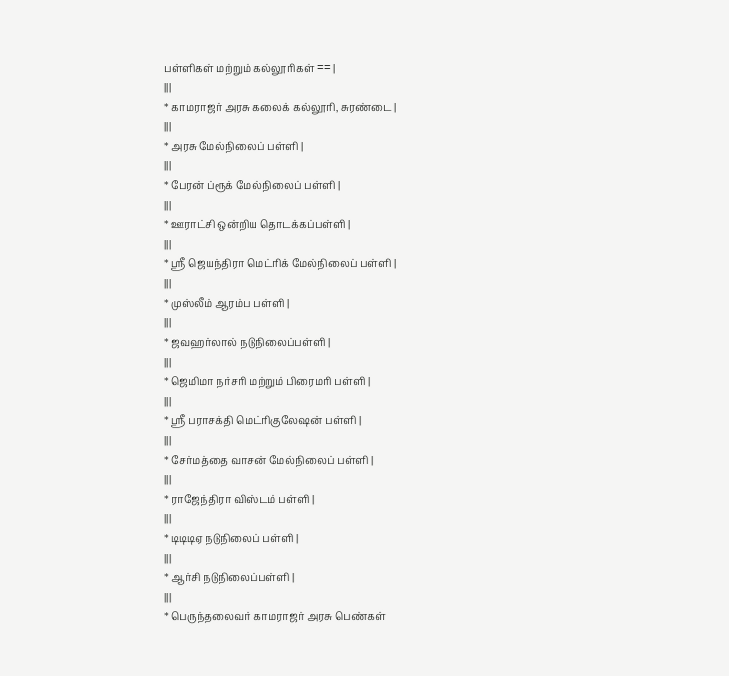பள்ளிகள் மற்றும் கல்லூரிகள் == |
|||
* காமராஜர் அரசு கலைக் கல்லூரி, சுரண்டை |
|||
* அரசு மேல்நிலைப் பள்ளி |
|||
* பேரன் ப்ரூக் மேல்நிலைப் பள்ளி |
|||
* ஊராட்சி ஒன்றிய தொடக்கப்பள்ளி |
|||
* ஸ்ரீ ஜெயந்திரா மெட்ரிக் மேல்நிலைப் பள்ளி |
|||
* முஸ்லீம் ஆரம்ப பள்ளி |
|||
* ஜவஹர்லால் நடுநிலைப்பள்ளி |
|||
* ஜெமிமா நர்சரி மற்றும் பிரைமரி பள்ளி |
|||
* ஸ்ரீ பராசக்தி மெட்ரிகுலேஷன் பள்ளி |
|||
* சேர்மத்தை வாசன் மேல்நிலைப் பள்ளி |
|||
* ராஜேந்திரா விஸ்டம் பள்ளி |
|||
* டிடிடிஏ நடுநிலைப் பள்ளி |
|||
* ஆர்சி நடுநிலைப்பள்ளி |
|||
* பெருந்தலைவர் காமராஜர் அரசு பெண்கள்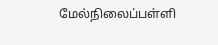மேல்நிலைப்பள்ளி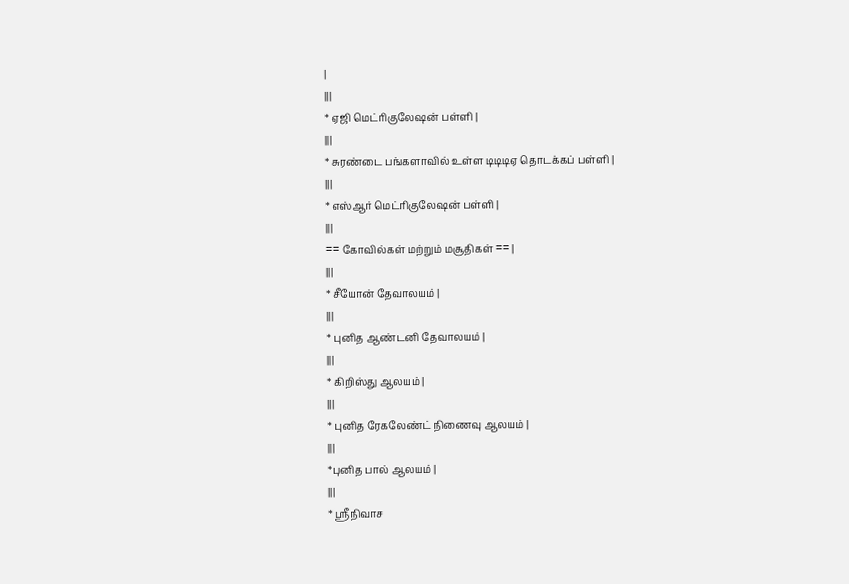|
|||
* ஏஜி மெட்ரிகுலேஷன் பள்ளி |
|||
* சுரண்டை பங்களாவில் உள்ள டிடிடிஏ தொடக்கப் பள்ளி |
|||
* எஸ்ஆர் மெட்ரிகுலேஷன் பள்ளி |
|||
== கோவில்கள் மற்றும் மசூதிகள் == |
|||
* சீயோன் தேவாலயம் |
|||
* புனித ஆண்டனி தேவாலயம் |
|||
* கிறிஸ்து ஆலயம் |
|||
* புனித ரேகலேண்ட் நிணைவு ஆலயம் |
|||
*புனித பால் ஆலயம் |
|||
* ஸ்ரீநிவாச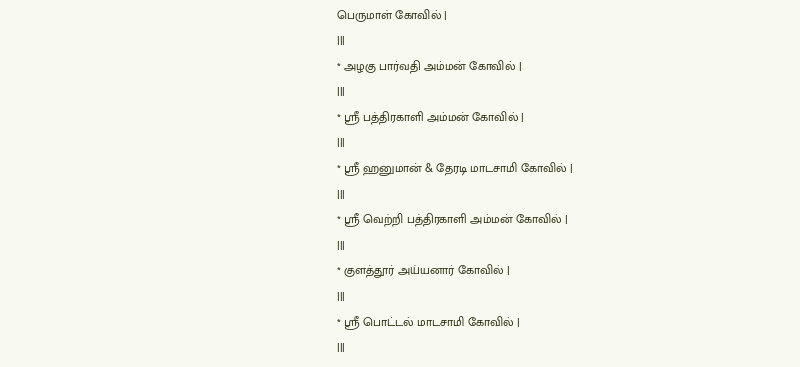பெருமாள் கோவில் |
|||
* அழகு பார்வதி அம்மன் கோவில் |
|||
* ஸ்ரீ பத்திரகாளி அம்மன் கோவில் |
|||
* ஸ்ரீ ஹனுமான் & தேரடி மாடசாமி கோவில் |
|||
* ஸ்ரீ வெற்றி பத்திரகாளி அம்மன் கோவில் |
|||
* குளத்தூர் அய்யனார் கோவில் |
|||
* ஸ்ரீ பொட்டல் மாடசாமி கோவில் |
|||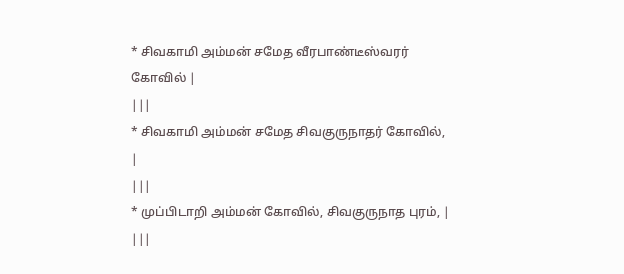* சிவகாமி அம்மன் சமேத வீரபாண்டீஸ்வரர் கோவில் |
|||
* சிவகாமி அம்மன் சமேத சிவகுருநாதர் கோவில், |
|||
* முப்பிடாறி அம்மன் கோவில், சிவகுருநாத புரம், |
|||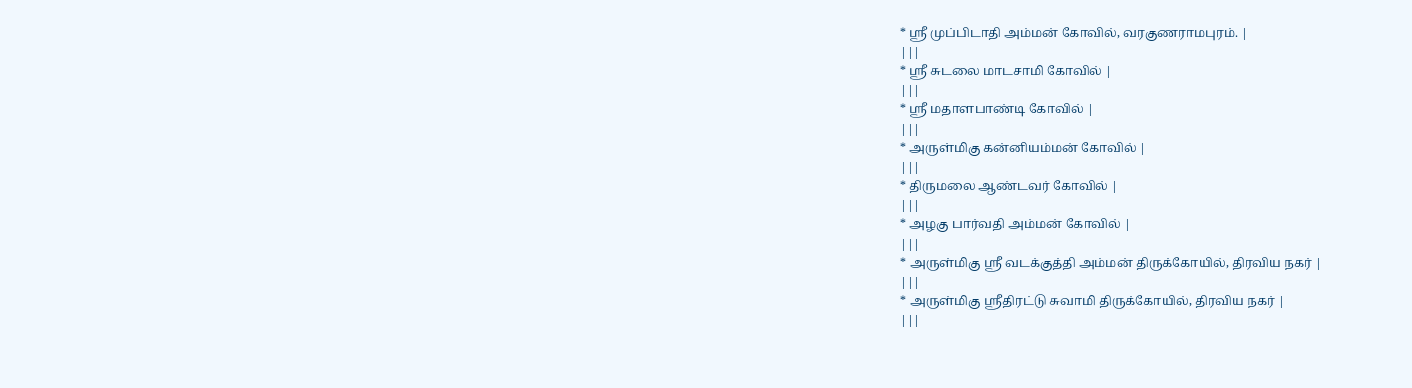* ஸ்ரீ முப்பிடாதி அம்மன் கோவில், வரகுணராமபுரம். |
|||
* ஸ்ரீ சுடலை மாடசாமி கோவில் |
|||
* ஸ்ரீ மதாளபாண்டி கோவில் |
|||
* அருள்மிகு கன்னியம்மன் கோவில் |
|||
* திருமலை ஆண்டவர் கோவில் |
|||
* அழகு பார்வதி அம்மன் கோவில் |
|||
* அருள்மிகு ஸ்ரீ வடக்குத்தி அம்மன் திருக்கோயில், திரவிய நகர் |
|||
* அருள்மிகு ஸ்ரீதிரட்டு சுவாமி திருக்கோயில், திரவிய நகர் |
|||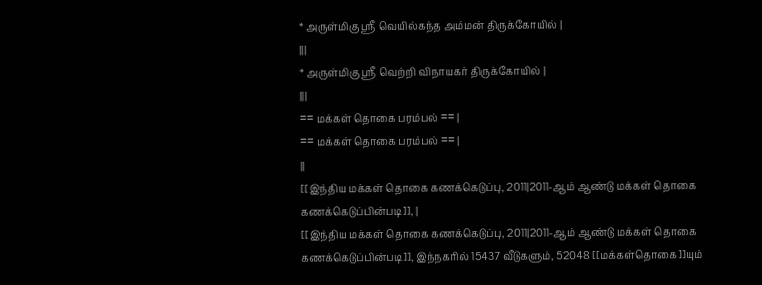* அருள்மிகு ஸ்ரீ வெயில்கந்த அம்மன் திருக்கோயில் |
|||
* அருள்மிகு ஸ்ரீ வெற்றி விநாயகர் திருக்கோயில் |
|||
== மக்கள் தொகை பரம்பல் == |
== மக்கள் தொகை பரம்பல் == |
||
[[இந்திய மக்கள் தொகை கணக்கெடுப்பு, 2011|2011-ஆம் ஆண்டு மக்கள் தொகை கணக்கெடுப்பின்படி]], |
[[இந்திய மக்கள் தொகை கணக்கெடுப்பு, 2011|2011-ஆம் ஆண்டு மக்கள் தொகை கணக்கெடுப்பின்படி]], இந்நகரில் 15437 வீடுகளும், 52048 [[மக்கள்தொகை]]யும்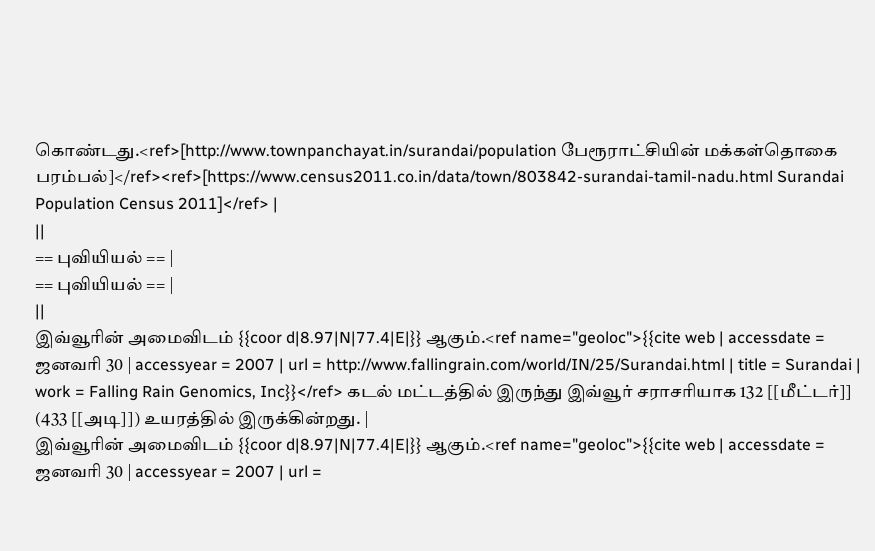கொண்டது.<ref>[http://www.townpanchayat.in/surandai/population பேரூராட்சியின் மக்கள்தொகை பரம்பல்]</ref><ref>[https://www.census2011.co.in/data/town/803842-surandai-tamil-nadu.html Surandai Population Census 2011]</ref> |
||
== புவியியல் == |
== புவியியல் == |
||
இவ்வூரின் அமைவிடம் {{coor d|8.97|N|77.4|E|}} ஆகும்.<ref name="geoloc">{{cite web | accessdate = ஜனவரி 30 | accessyear = 2007 | url = http://www.fallingrain.com/world/IN/25/Surandai.html | title = Surandai | work = Falling Rain Genomics, Inc}}</ref> கடல் மட்டத்தில் இருந்து இவ்வூர் சராசரியாக 132 [[மீட்டர்]] (433 [[அடி]]) உயரத்தில் இருக்கின்றது. |
இவ்வூரின் அமைவிடம் {{coor d|8.97|N|77.4|E|}} ஆகும்.<ref name="geoloc">{{cite web | accessdate = ஜனவரி 30 | accessyear = 2007 | url =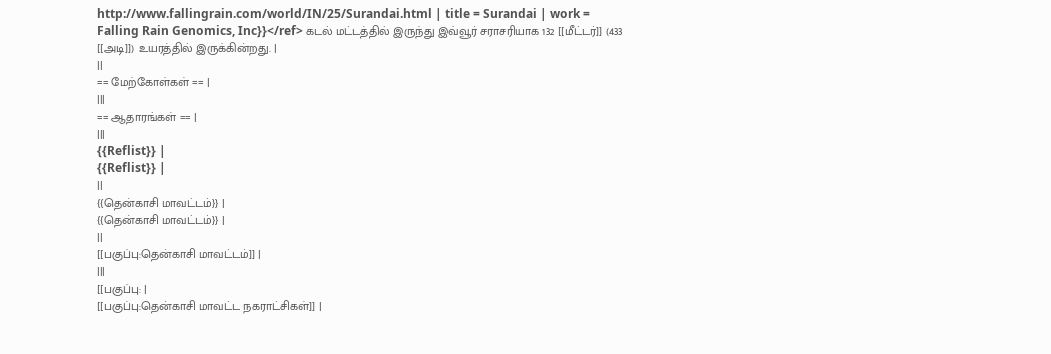http://www.fallingrain.com/world/IN/25/Surandai.html | title = Surandai | work = Falling Rain Genomics, Inc}}</ref> கடல் மட்டத்தில் இருந்து இவ்வூர் சராசரியாக 132 [[மீட்டர்]] (433 [[அடி]]) உயரத்தில் இருக்கின்றது. |
||
== மேற்கோள்கள் == |
|||
== ஆதாரங்கள் == |
|||
{{Reflist}} |
{{Reflist}} |
||
{{தென்காசி மாவட்டம்}} |
{{தென்காசி மாவட்டம்}} |
||
[[பகுப்பு:தென்காசி மாவட்டம்]] |
|||
[[பகுப்பு: |
[[பகுப்பு:தென்காசி மாவட்ட நகராட்சிகள்]] |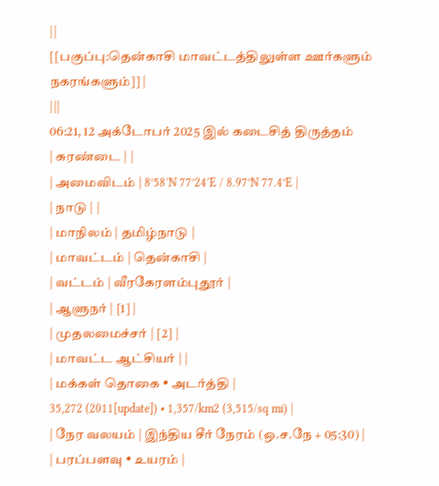||
[[பகுப்பு:தென்காசி மாவட்டத்திலுள்ள ஊர்களும் நகரங்களும்]] |
|||
06:21, 12 அக்டோபர் 2025 இல் கடைசித் திருத்தம்
| சுரண்டை | |
| அமைவிடம் | 8°58′N 77°24′E / 8.97°N 77.4°E |
| நாடு | |
| மாநிலம் | தமிழ்நாடு |
| மாவட்டம் | தென்காசி |
| வட்டம் | வீரகேரளம்புதூர் |
| ஆளுநர் | [1] |
| முதலமைச்சர் | [2] |
| மாவட்ட ஆட்சியர் | |
| மக்கள் தொகை • அடர்த்தி |
35,272 (2011[update]) • 1,357/km2 (3,515/sq mi) |
| நேர வலயம் | இந்திய சீர் நேரம் (ஒ.ச.நே + 05:30) |
| பரப்பளவு • உயரம் |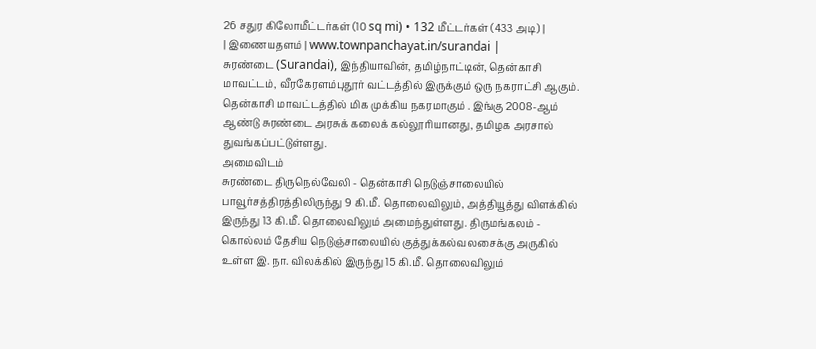26 சதுர கிலோமீட்டர்கள் (10 sq mi) • 132 மீட்டர்கள் (433 அடி) |
| இணையதளம் | www.townpanchayat.in/surandai |
சுரண்டை (Surandai), இந்தியாவின், தமிழ்நாட்டின், தென்காசி மாவட்டம், வீரகேரளம்புதூர் வட்டத்தில் இருக்கும் ஒரு நகராட்சி ஆகும். தென்காசி மாவட்டத்தில் மிக முக்கிய நகரமாகும் . இங்கு 2008-ஆம் ஆண்டு சுரண்டை அரசுக் கலைக் கல்லூரியானது, தமிழக அரசால் துவங்கப்பட்டுள்ளது.
அமைவிடம்
சுரண்டை திருநெல்வேலி - தென்காசி நெடுஞ்சாலையில் பாவூர்சத்திரத்திலிருந்து 9 கி.மீ. தொலைவிலும், அத்தியூத்து விளக்கில் இருந்து 13 கி.மீ. தொலைவிலும் அமைந்துள்ளது. திருமங்கலம் - கொல்லம் தேசிய நெடுஞ்சாலையில் குத்துக்கல்வலசைக்கு அருகில் உள்ள இ. நா. விலக்கில் இருந்து 15 கி.மீ. தொலைவிலும்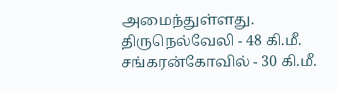அமைந்துள்ளது.
திருநெல்வேலி - 48 கி.மீ. சங்கரன்கோவில் - 30 கி.மீ.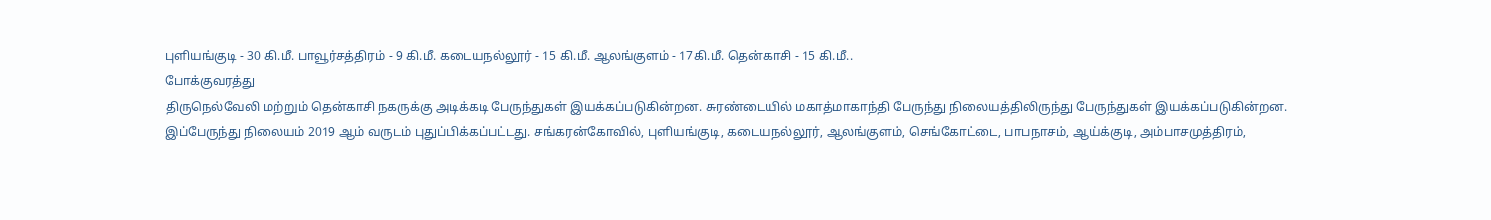புளியங்குடி - 30 கி.மீ. பாவூர்சத்திரம் - 9 கி.மீ. கடையநல்லூர் - 15 கி.மீ. ஆலங்குளம் - 17கி.மீ. தென்காசி - 15 கி.மீ..
போக்குவரத்து
திருநெல்வேலி மற்றும் தென்காசி நகருக்கு அடிக்கடி பேருந்துகள் இயக்கப்படுகின்றன. சுரண்டையில் மகாத்மாகாந்தி பேருந்து நிலையத்திலிருந்து பேருந்துகள் இயக்கப்படுகின்றன. இப்பேருந்து நிலையம் 2019 ஆம் வருடம் புதுப்பிக்கப்பட்டது. சங்கரன்கோவில், புளியங்குடி, கடையநல்லூர், ஆலங்குளம், செங்கோட்டை, பாபநாசம், ஆய்க்குடி, அம்பாசமுத்திரம்,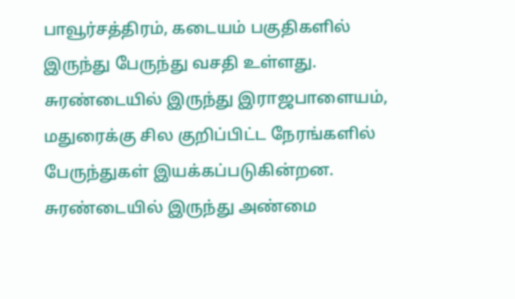பாவூர்சத்திரம், கடையம் பகுதிகளில் இருந்து பேருந்து வசதி உள்ளது. சுரண்டையில் இருந்து இராஜபாளையம், மதுரைக்கு சில குறிப்பிட்ட நேரங்களில் பேருந்துகள் இயக்கப்படுகின்றன. சுரண்டையில் இருந்து அண்மை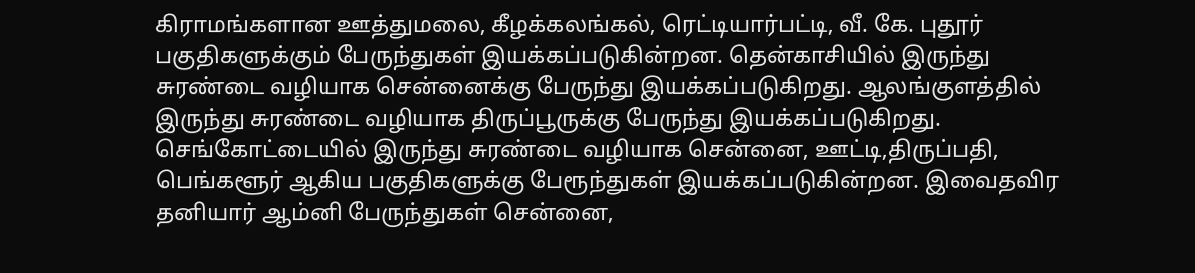கிராமங்களான ஊத்துமலை, கீழக்கலங்கல், ரெட்டியார்பட்டி, வீ. கே. புதூர் பகுதிகளுக்கும் பேருந்துகள் இயக்கப்படுகின்றன. தென்காசியில் இருந்து சுரண்டை வழியாக சென்னைக்கு பேருந்து இயக்கப்படுகிறது. ஆலங்குளத்தில் இருந்து சுரண்டை வழியாக திருப்பூருக்கு பேருந்து இயக்கப்படுகிறது. செங்கோட்டையில் இருந்து சுரண்டை வழியாக சென்னை, ஊட்டி,திருப்பதி, பெங்களூர் ஆகிய பகுதிகளுக்கு பேரூந்துகள் இயக்கப்படுகின்றன. இவைதவிர தனியார் ஆம்னி பேருந்துகள் சென்னை,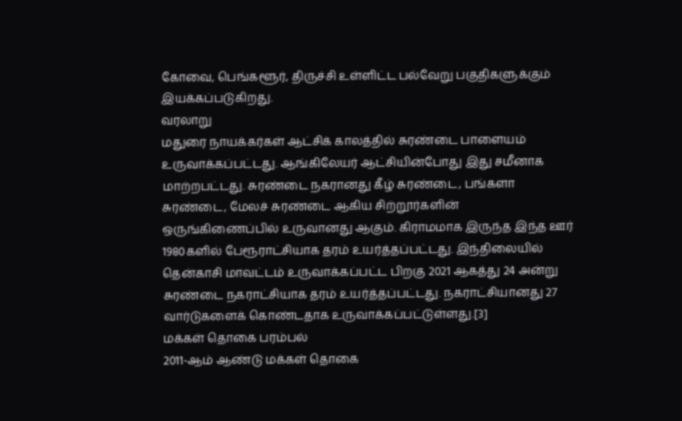கோவை, பெங்களூர், திருச்சி உள்ளிட்ட பல்வேறு பகுதிகளுக்கும் இயக்கப்படுகிறது.
வரலாறு
மதுரை நாயக்கர்கள் ஆட்சிக் காலத்தில் சுரண்டை பாளையம் உருவாக்கப்பட்டது. ஆங்கிலேயர் ஆட்சியின்போது இது சமீனாக மாற்றபட்டது. சுரண்டை நகரானது கீழ் சுரண்டை, பங்களா சுரண்டை, மேலச் சுரண்டை ஆகிய சிற்றூர்களின் ஒருங்கிணைப்பில் உருவானது ஆகும். கிராமமாக இருந்த இந்த ஊர் 1980களில் பேரூராட்சியாக தரம் உயர்த்தப்பட்டது. இந்திலையில் தென்காசி மாவட்டம் உருவாக்கப்பட்ட பிறகு 2021 ஆகத்து 24 அன்று சுரண்டை நகராட்சியாக தரம் உயர்த்தப்பட்டது. நகராட்சியானது 27 வார்டுகளைக் கொண்டதாக உருவாக்கப்பட்டுள்ளது.[3]
மக்கள் தொகை பரம்பல்
2011-ஆம் ஆண்டு மக்கள் தொகை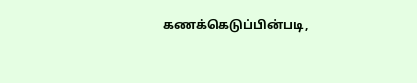கணக்கெடுப்பின்படி,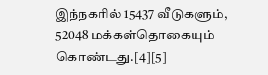இந்நகரில் 15437 வீடுகளும், 52048 மக்கள்தொகையும் கொண்டது.[4][5]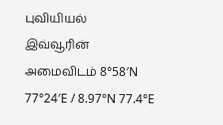புவியியல்
இவ்வூரின் அமைவிடம் 8°58′N 77°24′E / 8.97°N 77.4°E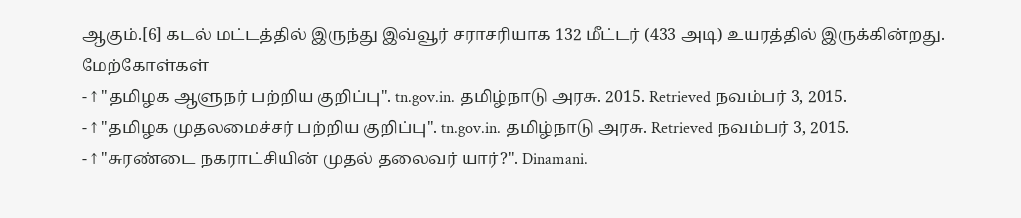ஆகும்.[6] கடல் மட்டத்தில் இருந்து இவ்வூர் சராசரியாக 132 மீட்டர் (433 அடி) உயரத்தில் இருக்கின்றது.
மேற்கோள்கள்
- ↑ "தமிழக ஆளுநர் பற்றிய குறிப்பு". tn.gov.in. தமிழ்நாடு அரசு. 2015. Retrieved நவம்பர் 3, 2015.
- ↑ "தமிழக முதலமைச்சர் பற்றிய குறிப்பு". tn.gov.in. தமிழ்நாடு அரசு. Retrieved நவம்பர் 3, 2015.
- ↑ "சுரண்டை நகராட்சியின் முதல் தலைவர் யார்?". Dinamani.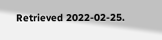Retrieved 2022-02-25.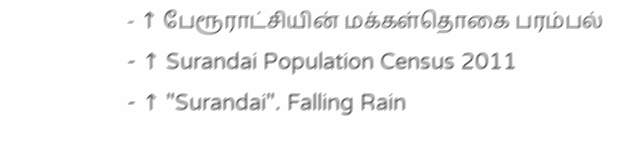- ↑ பேரூராட்சியின் மக்கள்தொகை பரம்பல்
- ↑ Surandai Population Census 2011
- ↑ "Surandai". Falling Rain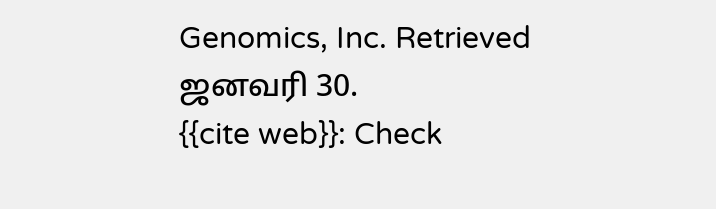Genomics, Inc. Retrieved ஜனவரி 30.
{{cite web}}: Check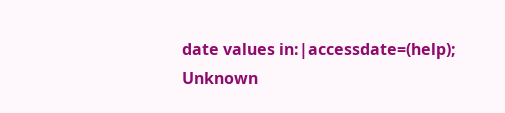date values in:|accessdate=(help); Unknown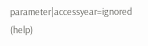parameter|accessyear=ignored (help)